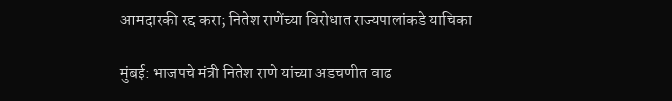आमदारकी रद्द करा; नितेश राणेंच्या विरोधात राज्यपालांकडे याचिका

मुंबई: भाजपचे मंत्री नितेश राणे यांच्या अडचणीत वाढ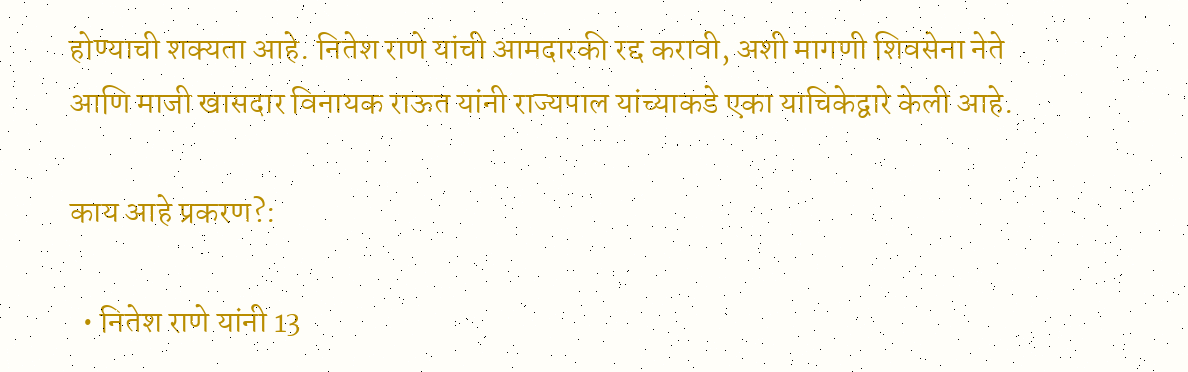होण्याची शक्यता आहे. नितेश राणे यांची आमदारकी रद्द करावी, अशी मागणी शिवसेना नेते आणि माजी खासदार विनायक राऊत यांनी राज्यपाल यांच्याकडे एका याचिकेद्वारे केली आहे.

काय आहे प्रकरण?:

  • नितेश राणे यांनी 13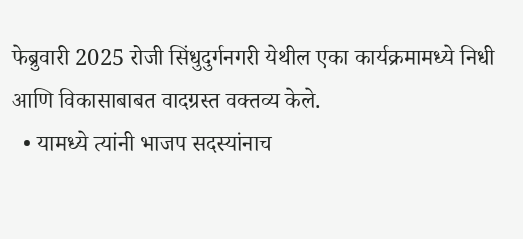फेब्रुवारी 2025 रोजी सिंधुदुर्गनगरी येथील एका कार्यक्रमामध्ये निधी आणि विकासाबाबत वादग्रस्त वक्तव्य केले.
  • यामध्ये त्यांनी भाजप सदस्यांनाच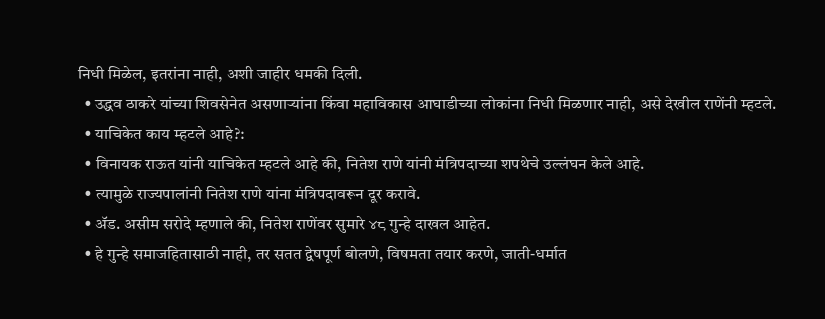निधी मिळेल, इतरांना नाही, अशी जाहीर धमकी दिली.
  • उद्धव ठाकरे यांच्या शिवसेनेत असणाऱ्यांना किंवा महाविकास आघाडीच्या लोकांना निधी मिळणार नाही, असे देखील राणेंनी म्हटले.
  • याचिकेत काय म्हटले आहे?:
  • विनायक राऊत यांनी याचिकेत म्हटले आहे की, नितेश राणे यांनी मंत्रिपदाच्या शपथेचे उल्लंघन केले आहे.
  • त्यामुळे राज्यपालांनी नितेश राणे यांना मंत्रिपदावरून दूर करावे.
  • ॲड. असीम सरोदे म्हणाले की, नितेश राणेंवर सुमारे ४८ गुन्हे दाखल आहेत.
  • हे गुन्हे समाजहितासाठी नाही, तर सतत द्वेषपूर्ण बोलणे, विषमता तयार करणे, जाती-धर्मात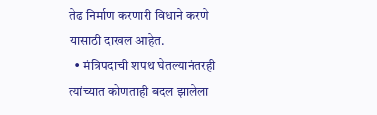तेढ निर्माण करणारी विधाने करणे यासाठी दाखल आहेत.
  • मंत्रिपदाची शपथ घेतल्यानंतरही त्यांच्यात कोणताही बदल झालेला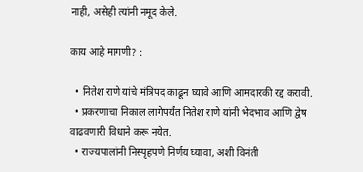नाही, असेही त्यांनी नमूद केले.

काय आहे मागणी? :

  • नितेश राणे यांचे मंत्रिपद काढून घ्यावे आणि आमदारकी रद्द करावी.
  • प्रकरणाचा निकाल लागेपर्यंत नितेश राणे यांनी भेदभाव आणि द्वेष वाढवणारी विधाने करू नयेत.
  • राज्यपालांनी निस्पृहपणे निर्णय घ्यावा, अशी विनंती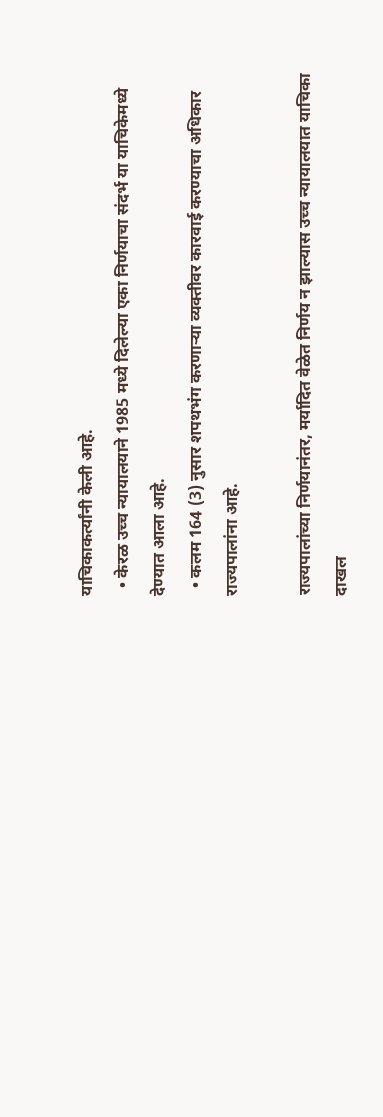याचिकाकर्त्यांनी केली आहे.
  • केरळ उच्च न्यायालयाने 1985 मध्ये दिलेल्या एका निर्णयाचा संदर्भ या याचिकेमध्ये देण्यात आला आहे.
  • कलम 164 (3) नुसार शपथभंग करणाऱ्या व्यक्तीवर कारवाई करण्याचा अधिकार राज्यपालांना आहे.

राज्यपालांच्या निर्णयानंतर, मर्यादित वेळेत निर्णय न झाल्यास उच्च न्यायालयात याचिका दाखल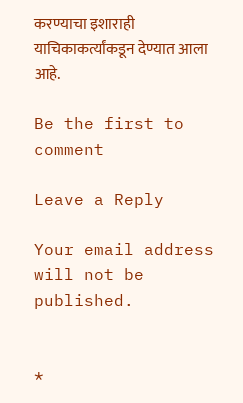करण्याचा इशाराही याचिकाकर्त्यांकडून देण्यात आला आहे.

Be the first to comment

Leave a Reply

Your email address will not be published.


*